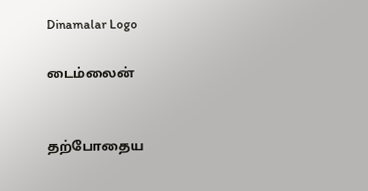Dinamalar Logo

டைம்லைன்


தற்போதைய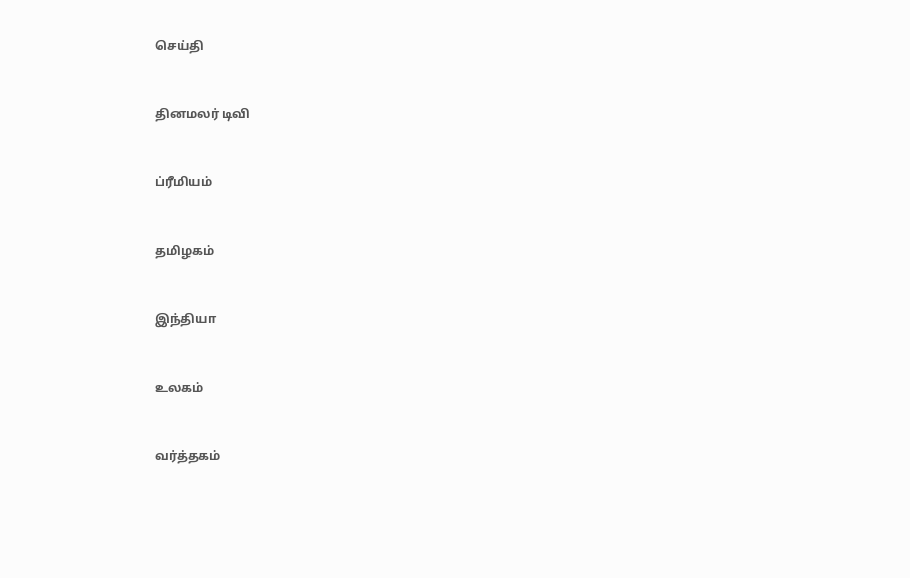செய்தி


தினமலர் டிவி


ப்ரீமியம்


தமிழகம்


இந்தியா


உலகம்


வர்த்தகம்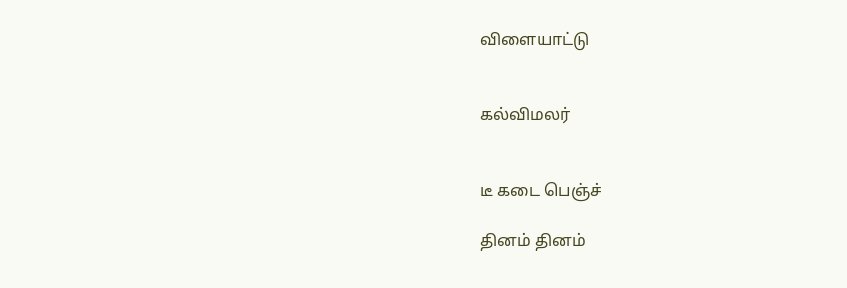விளையாட்டு


கல்விமலர்


டீ கடை பெஞ்ச்

தினம் தினம்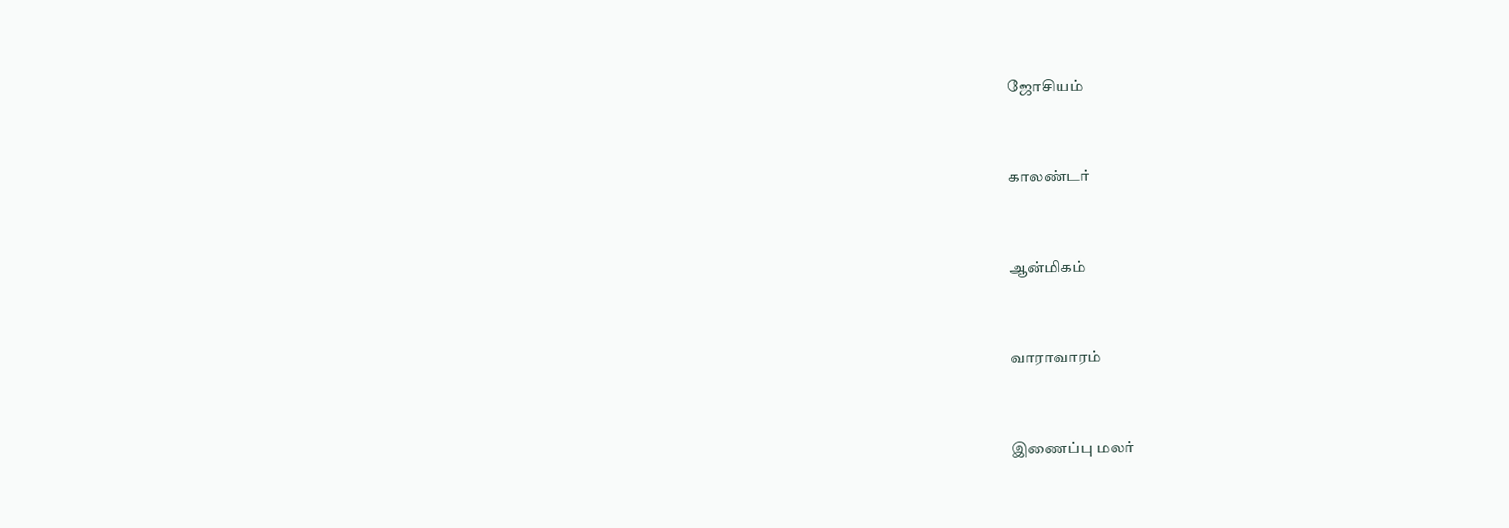ஜோசியம்


காலண்டர்


ஆன்மிகம்


வாராவாரம்


இணைப்பு மலர்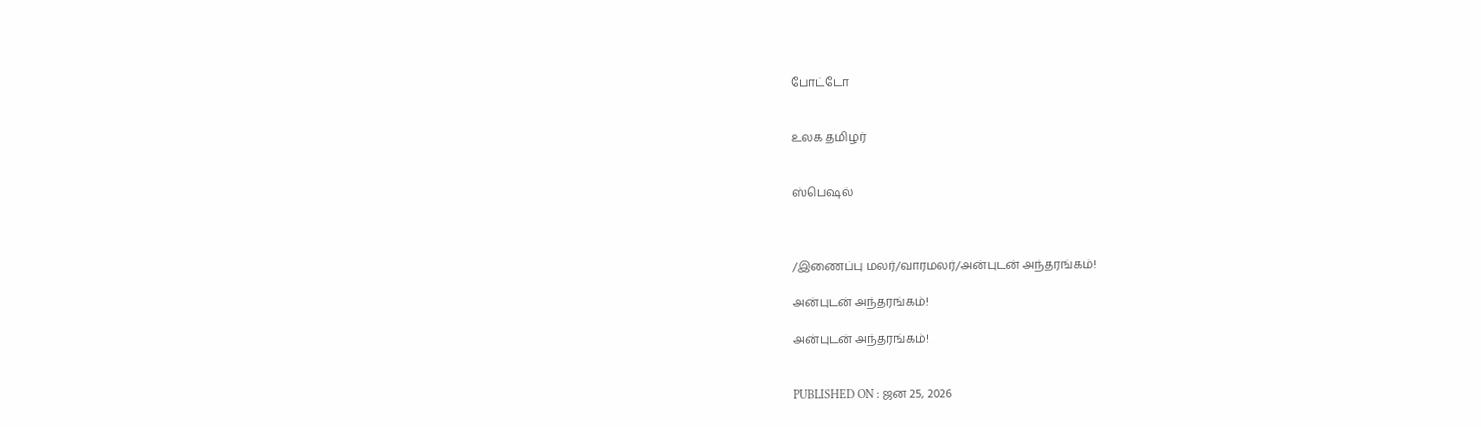போட்டோ


உலக தமிழர்


ஸ்பெஷல்



/இணைப்பு மலர்/வாரமலர்/அன்புடன் அந்தரங்கம்!

அன்புடன் அந்தரங்கம்!

அன்புடன் அந்தரங்கம்!


PUBLISHED ON : ஜன 25, 2026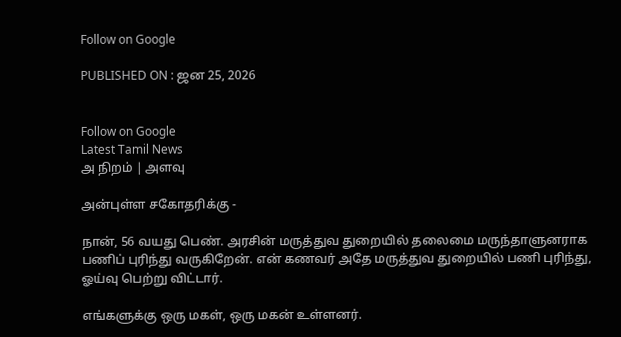Follow on Google

PUBLISHED ON : ஜன 25, 2026


Follow on Google
Latest Tamil News
அ நிறம் | அளவு

அன்புள்ள சகோதரிக்கு -

நான், 56 வயது பெண். அரசின் மருத்துவ துறையில் தலைமை மருந்தாளுனராக பணிப் புரிந்து வருகிறேன். என் கணவர் அதே மருத்துவ துறையில் பணி புரிந்து, ஓய்வு பெற்று விட்டார்.

எங்களுக்கு ஒரு மகள், ஒரு மகன் உள்ளனர்.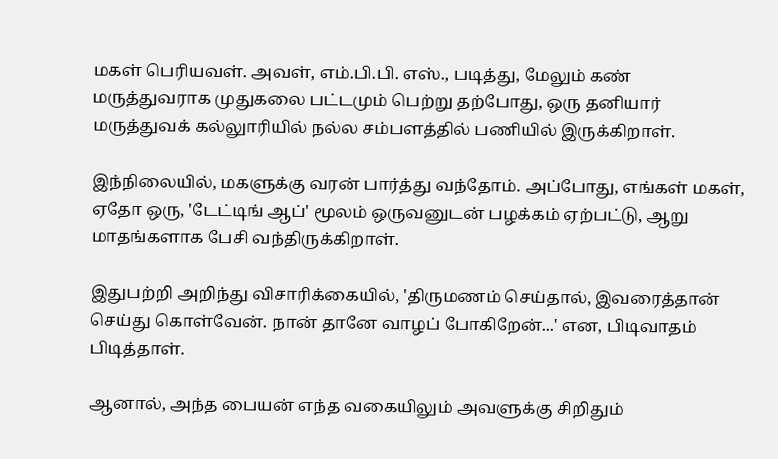மகள் பெரியவள். அவள், எம்.பி.பி. எஸ்., படித்து, மேலும் கண் மருத்துவராக முதுகலை பட்டமும் பெற்று தற்போது, ஒரு தனியார் மருத்துவக் கல்லுாரியில் நல்ல சம்பளத்தில் பணியில் இருக்கிறாள்.

இந்நிலையில், மகளுக்கு வரன் பார்த்து வந்தோம். அப்போது, எங்கள் மகள், ஏதோ ஒரு, 'டேட்டிங் ஆப்' மூலம் ஒருவனுடன் பழக்கம் ஏற்பட்டு, ஆறு மாதங்களாக பேசி வந்திருக்கிறாள்.

இதுபற்றி அறிந்து விசாரிக்கையில், 'திருமணம் செய்தால், இவரைத்தான் செய்து கொள்வேன். நான் தானே வாழப் போகிறேன்...' என, பிடிவாதம் பிடித்தாள்.

ஆனால், அந்த பையன் எந்த வகையிலும் அவளுக்கு சிறிதும்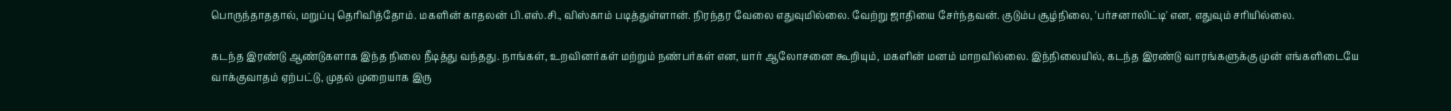பொருந்தாததால், மறுப்பு தெரிவித்தோம். மகளின் காதலன் பி.எஸ்.சி., விஸ்காம் படித்துள்ளான். நிரந்தர வேலை எதுவுமில்லை. வேற்று ஜாதியை சேர்ந்தவன். குடும்ப சூழ்நிலை, 'பர்சனாலிட்டி' என, எதுவும் சரியில்லை.

கடந்த இரண்டு ஆண்டுகளாக இந்த நிலை நீடித்து வந்தது. நாங்கள், உறவினர்கள் மற்றும் நண்பர்கள் என, யார் ஆலோசனை கூறியும், மகளின் மனம் மாறவில்லை. இந்நிலையில், கடந்த இரண்டு வாரங்களுக்கு முன் எங்களிடையே வாக்குவாதம் ஏற்பட்டு, முதல் முறையாக இரு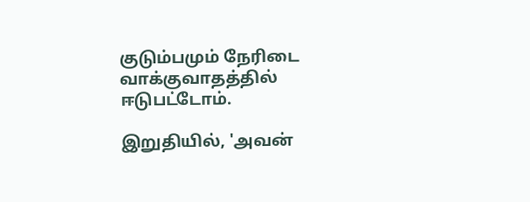குடும்பமும் நேரிடை வாக்குவாதத்தில் ஈடுபட்டோம்.

இறுதியில், 'அவன்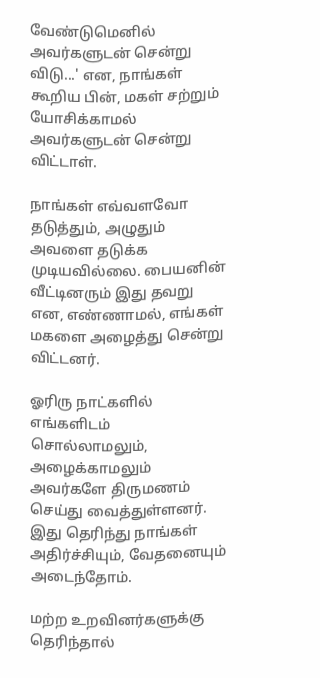வேண்டுமெனில் அவர்களுடன் சென்று விடு...' என, நாங்கள் கூறிய பின், மகள் சற்றும் யோசிக்காமல் அவர்களுடன் சென்று விட்டாள்.

நாங்கள் எவ்வளவோ தடுத்தும், அழுதும் அவளை தடுக்க முடியவில்லை. பையனின் வீட்டினரும் இது தவறு என, எண்ணாமல், எங்கள் மகளை அழைத்து சென்று விட்டனர்.

ஓரிரு நாட்களில் எங்களிடம் சொல்லாமலும், அழைக்காமலும் அவர்களே திருமணம் செய்து வைத்துள்ளனர். இது தெரிந்து நாங்கள் அதிர்ச்சியும், வேதனையும் அடைந்தோம்.

மற்ற உறவினர்களுக்கு தெரிந்தால்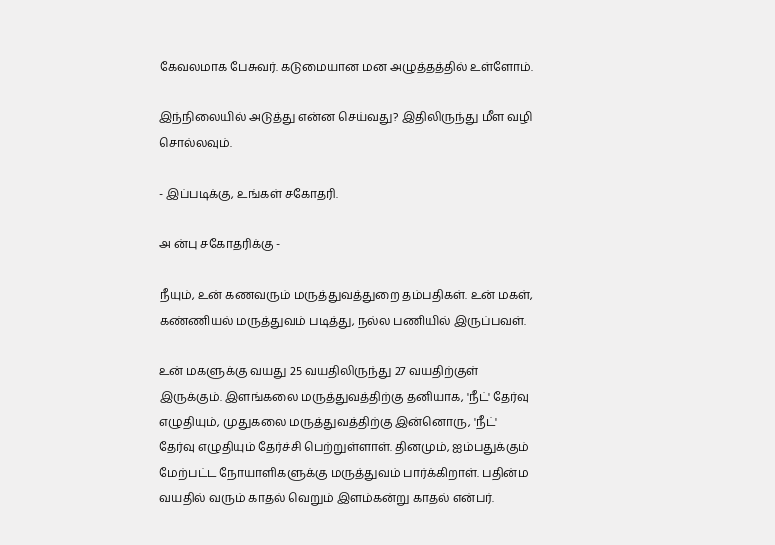கேவலமாக பேசுவர். கடுமையான மன அழுத்தத்தில் உள்ளோம்.

இந்நிலையில் அடுத்து என்ன செய்வது? இதிலிருந்து மீள வழி சொல்லவும்.

- இப்படிக்கு, உங்கள் சகோதரி.

அ ன்பு சகோதரிக்கு -

நீயும், உன் கணவரும் மருத்துவத்துறை தம்பதிகள். உன் மகள், கண்ணியல் மருத்துவம் படித்து, நல்ல பணியில் இருப்பவள்.

உன் மகளுக்கு வயது 25 வயதிலிருந்து 27 வயதிற்குள் இருக்கும். இளங்கலை மருத்துவத்திற்கு தனியாக, 'நீட்' தேர்வு எழுதியும், முதுகலை மருத்துவத்திற்கு இன்னொரு, 'நீட்' தேர்வு எழுதியும் தேர்ச்சி பெற்றுள்ளாள். தினமும், ஐம்பதுக்கும் மேற்பட்ட நோயாளிகளுக்கு மருத்துவம் பார்க்கிறாள். பதின்ம வயதில் வரும் காதல் வெறும் இளம்கன்று காதல் என்பர்.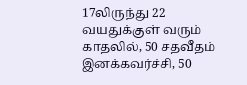17லிருந்து 22 வயதுக்குள் வரும் காதலில், 50 சதவீதம் இனக்கவர்ச்சி, 50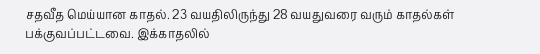சதவீத மெய்யான காதல். 23 வயதிலிருந்து 28 வயதுவரை வரும் காதல்கள் பக்குவப்பட்டவை. இக்காதலில்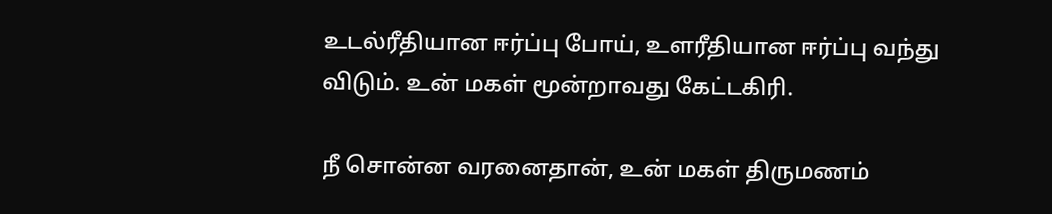உடல்ரீதியான ஈர்ப்பு போய், உளரீதியான ஈர்ப்பு வந்து விடும். உன் மகள் மூன்றாவது கேட்டகிரி.

நீ சொன்ன வரனைதான், உன் மகள் திருமணம்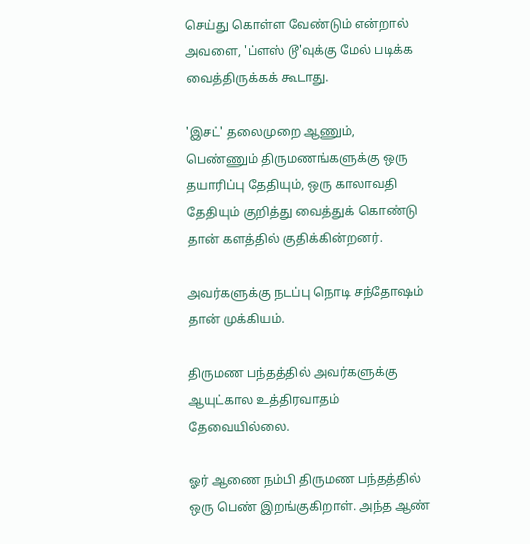செய்து கொள்ள வேண்டும் என்றால் அவளை, 'ப்ளஸ் டூ'வுக்கு மேல் படிக்க வைத்திருக்கக் கூடாது.

'இசட்' தலைமுறை ஆணும், பெண்ணும் திருமணங்களுக்கு ஒரு தயாரிப்பு தேதியும், ஒரு காலாவதி தேதியும் குறித்து வைத்துக் கொண்டு தான் களத்தில் குதிக்கின்றனர்.

அவர்களுக்கு நடப்பு நொடி சந்தோஷம் தான் முக்கியம்.

திருமண பந்தத்தில் அவர்களுக்கு ஆயுட்கால உத்திரவாதம் தேவையில்லை.

ஓர் ஆணை நம்பி திருமண பந்தத்தில் ஒரு பெண் இறங்குகிறாள். அந்த ஆண்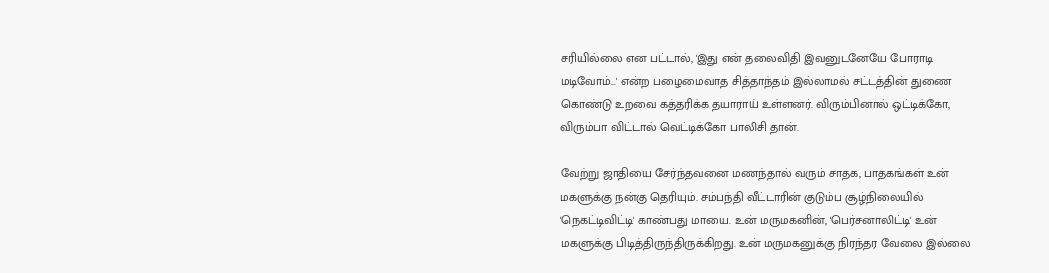சரியில்லை என பட்டால், 'இது என் தலைவிதி இவனுடனேயே போராடி மடிவோம்...' என்ற பழைமைவாத சித்தாந்தம் இல்லாமல் சட்டத்தின் துணை கொண்டு உறவை கத்தரிக்க தயாராய் உள்ளனர். விரும்பினால் ஒட்டிக்கோ, விரும்பா விட்டால் வெட்டிக்கோ பாலிசி தான்.

வேற்று ஜாதியை சேர்ந்தவனை மணந்தால் வரும் சாதக, பாதகங்கள் உன் மகளுக்கு நன்கு தெரியும். சம்பந்தி வீட்டாரின் குடும்ப சூழ்நிலையில் 'நெகட்டிவிட்டி' காண்பது மாயை. உன் மருமகனின், 'பெர்சனாலிட்டி' உன் மகளுக்கு பிடித்திருந்திருக்கிறது. உன் மருமகனுக்கு நிரந்தர வேலை இல்லை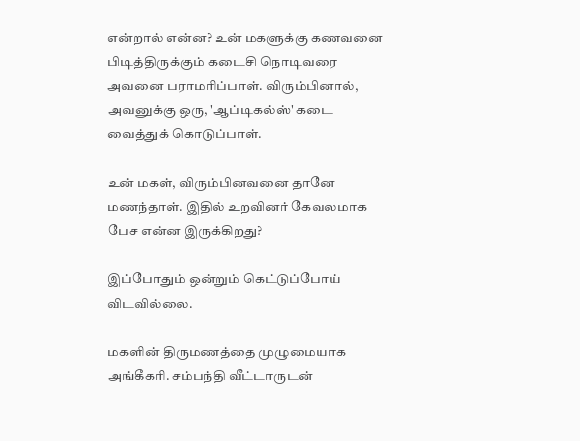என்றால் என்ன? உன் மகளுக்கு கணவனை பிடித்திருக்கும் கடைசி நொடிவரை அவனை பராமரிப்பாள். விரும்பினால், அவனுக்கு ஒரு, 'ஆப்டிகல்ஸ்' கடை வைத்துக் கொடுப்பாள்.

உன் மகள், விரும்பினவனை தானே மணந்தாள். இதில் உறவினர் கேவலமாக பேச என்ன இருக்கிறது?

இப்போதும் ஒன்றும் கெட்டுப்போய் விடவில்லை.

மகளின் திருமணத்தை முழுமையாக அங்கீகரி. சம்பந்தி வீட்டாருடன்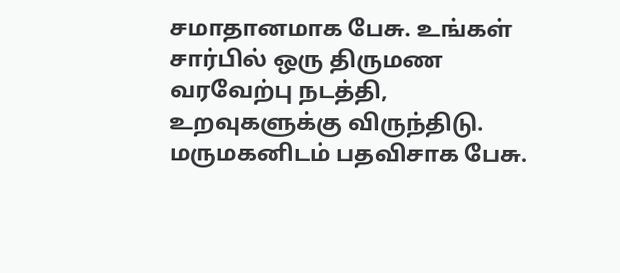சமாதானமாக பேசு. உங்கள் சார்பில் ஒரு திருமண வரவேற்பு நடத்தி, உறவுகளுக்கு விருந்திடு. மருமகனிடம் பதவிசாக பேசு.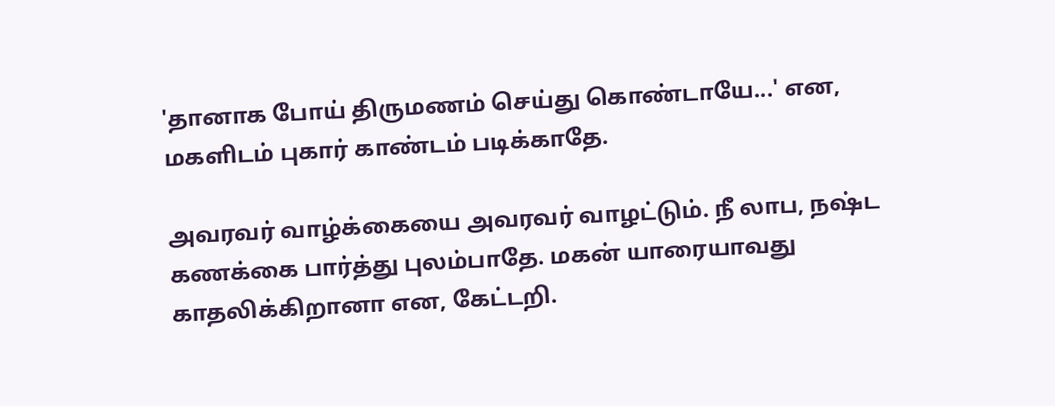'தானாக போய் திருமணம் செய்து கொண்டாயே...' என, மகளிடம் புகார் காண்டம் படிக்காதே.

அவரவர் வாழ்க்கையை அவரவர் வாழட்டும். நீ லாப, நஷ்ட கணக்கை பார்த்து புலம்பாதே. மகன் யாரையாவது காதலிக்கிறானா என, கேட்டறி.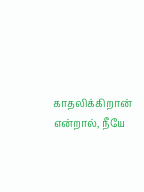காதலிக்கிறான் என்றால், நீயே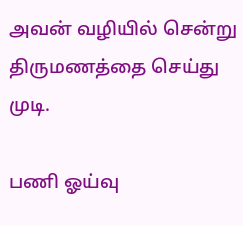அவன் வழியில் சென்று திருமணத்தை செய்து முடி.

பணி ஓய்வு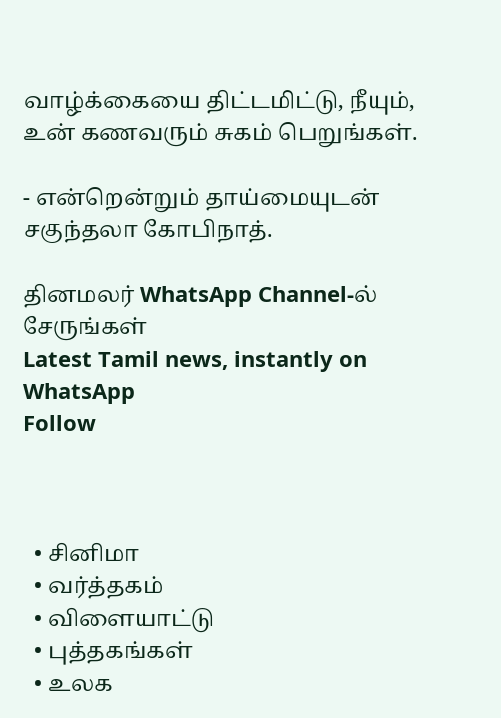வாழ்க்கையை திட்டமிட்டு, நீயும், உன் கணவரும் சுகம் பெறுங்கள்.

- என்றென்றும் தாய்மையுடன் சகுந்தலா கோபிநாத்.

தினமலர் WhatsApp Channel-ல் சேருங்கள்
Latest Tamil news, instantly on WhatsApp
Follow



  • சினிமா
  • வர்த்தகம்
  • விளையாட்டு
  • புத்தகங்கள்
  • உலக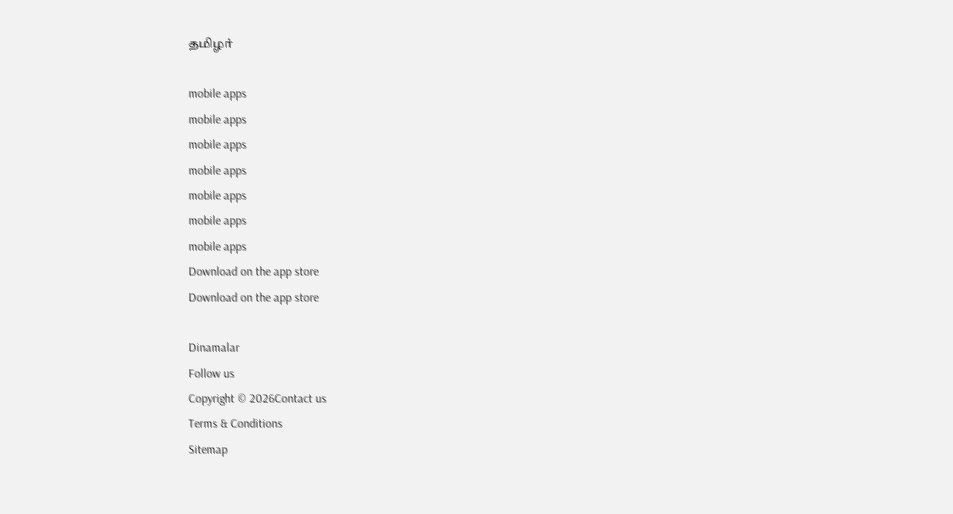தமிழர்

mobile apps
mobile apps
mobile apps
mobile apps
mobile apps
mobile apps
mobile apps
Download on the app store
Download on the app store

Dinamalar
Follow us
Copyright © 2026Contact us
Terms & Conditions
Sitemap